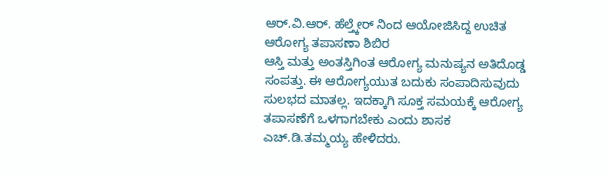ಆರ್.ವಿ.ಆರ್. ಹೆಲ್ತ್ಕೇರ್ ನಿಂದ ಆಯೋಜಿಸಿದ್ದ ಉಚಿತ ಆರೋಗ್ಯ ತಪಾಸಣಾ ಶಿಬಿರ
ಆಸ್ತಿ ಮತ್ತು ಅಂತಸ್ತಿಗಿಂತ ಆರೋಗ್ಯ ಮನುಷ್ಯನ ಅತಿದೊಡ್ಡ ಸಂಪತ್ತು. ಈ ಆರೋಗ್ಯಯುತ ಬದುಕು ಸಂಪಾದಿಸುವುದು ಸುಲಭದ ಮಾತಲ್ಲ. ಇದಕ್ಕಾಗಿ ಸೂಕ್ತ ಸಮಯಕ್ಕೆ ಆರೋಗ್ಯ ತಪಾಸಣೆಗೆ ಒಳಗಾಗಬೇಕು ಎಂದು ಶಾಸಕ ಎಚ್.ಡಿ.ತಮ್ಮಯ್ಯ ಹೇಳಿದರು.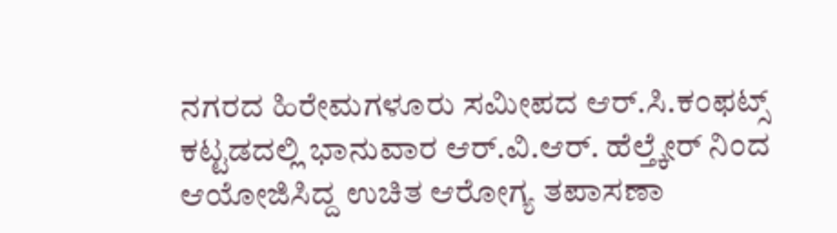ನಗರದ ಹಿರೇಮಗಳೂರು ಸಮೀಪದ ಆರ್.ಸಿ.ಕಂಫಟ್ಸ್ ಕಟ್ಟಡದಲ್ಲಿ ಭಾನುವಾರ ಆರ್.ವಿ.ಆರ್. ಹೆಲ್ತ್ಕೇರ್ ನಿಂದ ಆಯೋಜಿಸಿದ್ದ ಉಚಿತ ಆರೋಗ್ಯ ತಪಾಸಣಾ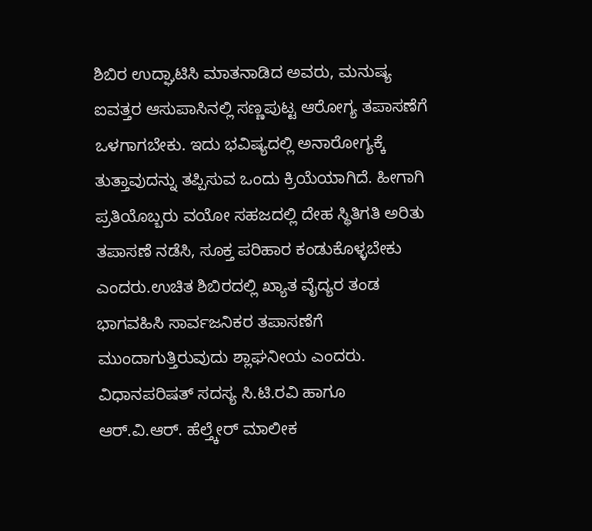ಶಿಬಿರ ಉದ್ಘಾಟಿಸಿ ಮಾತನಾಡಿದ ಅವರು, ಮನುಷ್ಯ ಐವತ್ತರ ಆಸುಪಾಸಿನಲ್ಲಿ ಸಣ್ಣಪುಟ್ಟ ಆರೋಗ್ಯ ತಪಾಸಣೆಗೆ ಒಳಗಾಗಬೇಕು. ಇದು ಭವಿಷ್ಯದಲ್ಲಿ ಅನಾರೋಗ್ಯಕ್ಕೆ ತುತ್ತಾವುದನ್ನು ತಪ್ಪಿಸುವ ಒಂದು ಕ್ರಿಯೆಯಾಗಿದೆ. ಹೀಗಾಗಿ ಪ್ರತಿಯೊಬ್ಬರು ವಯೋ ಸಹಜದಲ್ಲಿ ದೇಹ ಸ್ಥಿತಿಗತಿ ಅರಿತು ತಪಾಸಣೆ ನಡೆಸಿ, ಸೂಕ್ತ ಪರಿಹಾರ ಕಂಡುಕೊಳ್ಳಬೇಕು ಎಂದರು.ಉಚಿತ ಶಿಬಿರದಲ್ಲಿ ಖ್ಯಾತ ವೈದ್ಯರ ತಂಡ ಭಾಗವಹಿಸಿ ಸಾರ್ವಜನಿಕರ ತಪಾಸಣೆಗೆ ಮುಂದಾಗುತ್ತಿರುವುದು ಶ್ಲಾಘನೀಯ ಎಂದರು.
ವಿಧಾನಪರಿಷತ್ ಸದಸ್ಯ ಸಿ.ಟಿ.ರವಿ ಹಾಗೂ ಆರ್.ವಿ.ಆರ್. ಹೆಲ್ತ್ಕೇರ್ ಮಾಲೀಕ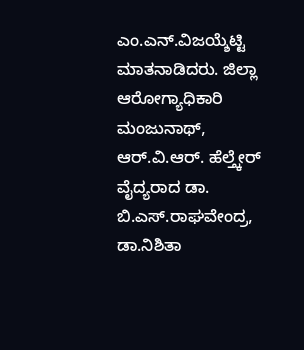ಎಂ.ಎನ್.ವಿಜಯ್ಶೆಟ್ಟಿ ಮಾತನಾಡಿದರು. ಜಿಲ್ಲಾ ಆರೋಗ್ಯಾಧಿಕಾರಿ ಮಂಜುನಾಥ್, ಆರ್.ವಿ.ಆರ್. ಹೆಲ್ತ್ಕೇರ್ ವೈದ್ಯರಾದ ಡಾ. ಬಿ.ಎಸ್.ರಾಘವೇಂದ್ರ, ಡಾ.ನಿಶಿತಾ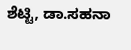ಶೆಟ್ಟಿ, ಡಾ.ಸಹನಾ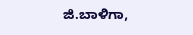ಜಿ.ಬಾಳಿಗಾ,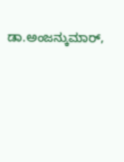ಡಾ.ಅಂಜನ್ಕುಮಾರ್,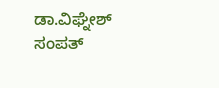ಡಾ.ವಿಘ್ನೇಶ್ ಸಂಪತ್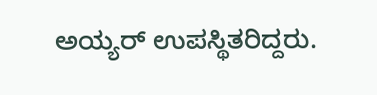ಅಯ್ಯರ್ ಉಪಸ್ಥಿತರಿದ್ದರು.